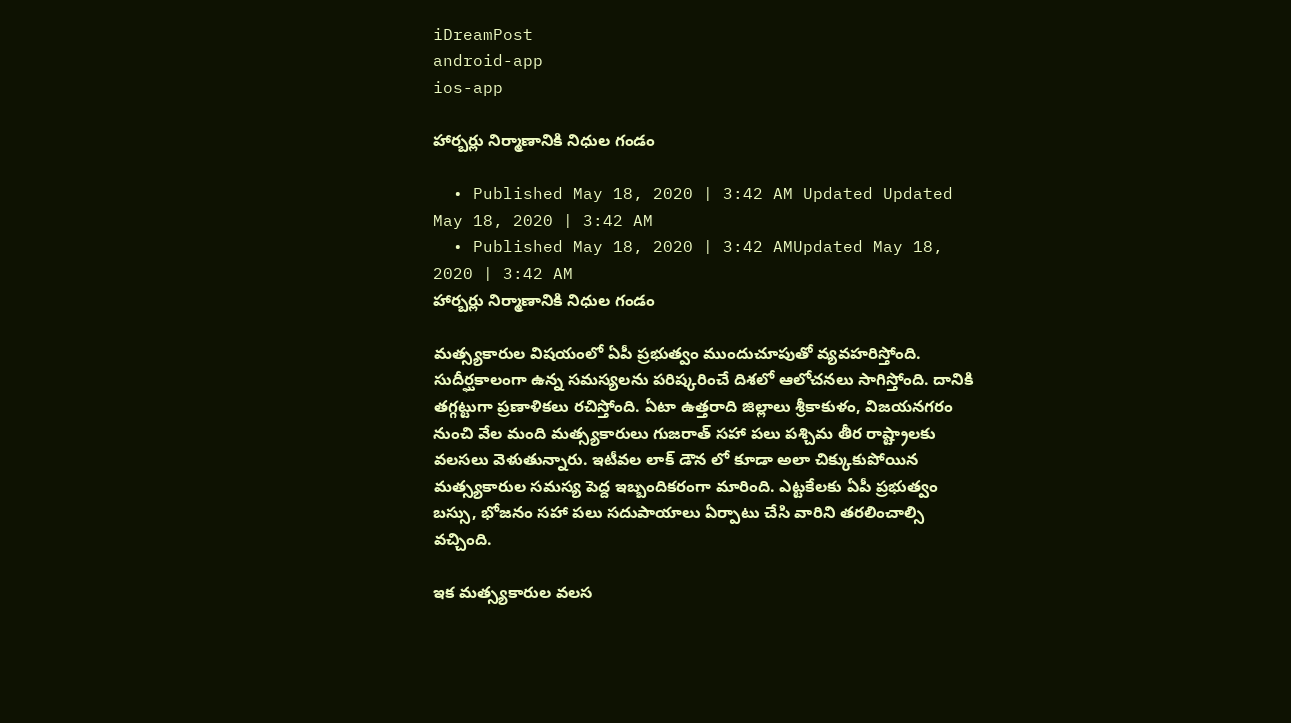iDreamPost
android-app
ios-app

హార్బర్లు నిర్మాణానికి నిధుల గండం

  • Published May 18, 2020 | 3:42 AM Updated Updated May 18, 2020 | 3:42 AM
  • Published May 18, 2020 | 3:42 AMUpdated May 18, 2020 | 3:42 AM
హార్బర్లు నిర్మాణానికి నిధుల గండం

మత్స్యకారుల విషయంలో ఏపీ ప్రభుత్వం ముందుచూపుతో వ్యవహరిస్తోంది. సుదీర్ఘకాలంగా ఉన్న సమస్యలను పరిష్కరించే దిశలో ఆలోచనలు సాగిస్తోంది. దానికి తగ్గట్టుగా ప్రణాళికలు రచిస్తోంది. ఏటా ఉత్తరాది జిల్లాలు శ్రీకాకుళం, విజయనగరం నుంచి వేల మంది మత్స్యకారులు గుజరాత్ సహా పలు పశ్చిమ తీర రాష్ట్రాలకు వలసలు వెళుతున్నారు. ఇటీవల లాక్ డౌన లో కూడా అలా చిక్కుకుపోయిన మత్స్యకారుల సమస్య పెద్ద ఇబ్బందికరంగా మారింది. ఎట్టకేలకు ఏపీ ప్రభుత్వం బస్సు, భోజనం సహా పలు సదుపాయాలు ఏర్పాటు చేసి వారిని తరలించాల్సి వచ్చింది.

ఇక మత్స్యకారుల వలస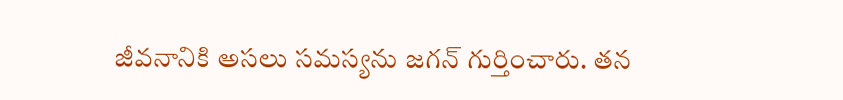జీవనానికి అసలు సమస్యను జగన్ గుర్తించారు. తన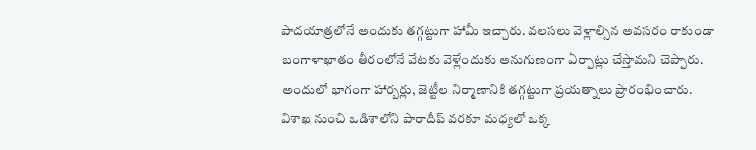పాదయాత్రలోనే అందుకు తగ్గట్టుగా హామీ ఇచ్చారు. వలసలు వెళ్లాల్సిన అవసరం రాకుండా బంగాళాఖాతం తీరంలోనే వేటకు వెళ్లేందుకు అనుగుణంగా ఏర్పాట్లు చేస్తామని చెప్పారు. అందులో భాగంగా హార్బర్లు, జెట్టీల నిర్మాణానికి తగ్గట్టుగా ప్రయత్నాలు ప్రారంభించారు. విశాఖ నుంచి ఒడిశాలోని పారాదీప్ వరకూ మధ్యలో ఒక్క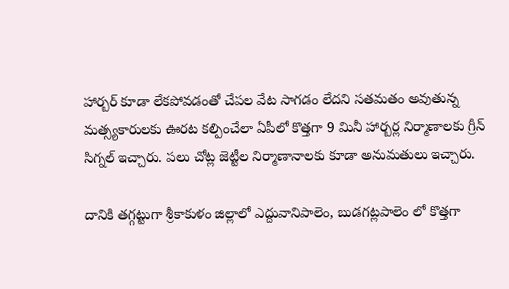హార్బర్ కూడా లేకపోవడంతో చేపల వేట సాగడం లేదని సతమతం అవుతున్న మత్స్యకారులకు ఊరట కల్పించేలా ఏపీలో కొత్తగా 9 మినీ హార్బర్ల నిర్మాణాలకు గ్రీన్ సిగ్నల్ ఇచ్చారు. పలు చోట్ల జెట్టీల నిర్మాణానాలకు కూడా అనుమతులు ఇచ్చారు.

దానికి తగ్గట్టుగా శ్రీకాకుళం జిల్లాలో ఎద్దువానిపాలెం, బుడగట్లపాలెం లో కొత్తగా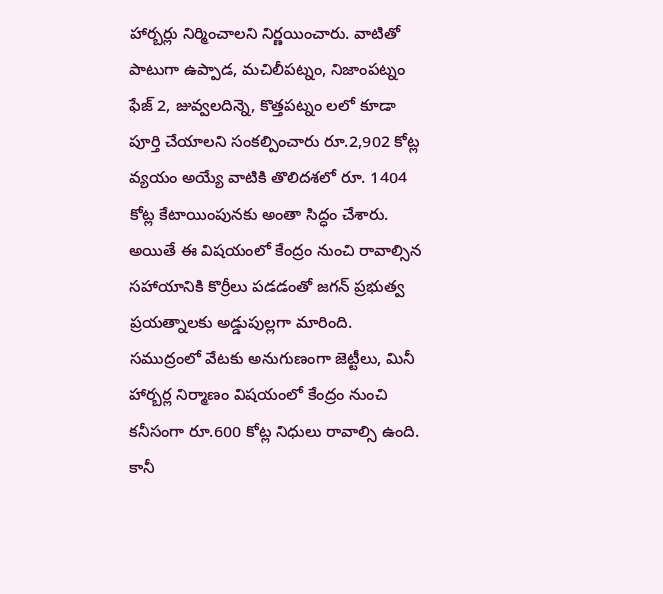హార్బర్లు నిర్మించాలని నిర్ణయించారు. వాటితో పాటుగా ఉప్పాడ, మచిలీపట్నం, నిజాంపట్నం ఫేజ్ 2, జువ్వలదిన్నె, కొత్తపట్నం లలో కూడా పూర్తి చేయాలని సంకల్పించారు రూ.2,902 కోట్ల వ్యయం అయ్యే వాటికి తొలిదశలో రూ. 1404 కోట్ల కేటాయింపునకు అంతా సిద్ధం చేశారు. అయితే ఈ విషయంలో కేంద్రం నుంచి రావాల్సిన సహాయానికి కొర్రీలు పడడంతో జగన్ ప్రభుత్వ ప్రయత్నాలకు అడ్డుపుల్లగా మారింది. సముద్రంలో వేటకు అనుగుణంగా జెట్టీలు, మినీ హార్బర్ల నిర్మాణం విషయంలో కేంద్రం నుంచి కనీసంగా రూ.600 కోట్ల నిధులు రావాల్సి ఉంది. కానీ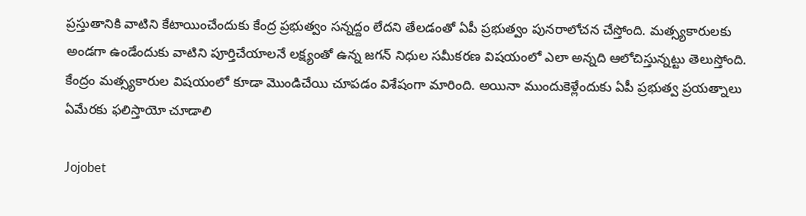ప్రస్తుతానికి వాటిని కేటాయించేందుకు కేంద్ర ప్రభుత్వం సన్నద్దం లేదని తేలడంతో ఏపీ ప్రభుత్వం పునరాలోచన చేస్తోంది. మత్స్యకారులకు అండగా ఉండేందుకు వాటిని పూర్తిచేయాలనే లక్ష్యంతో ఉన్న జగన్ నిధుల సమీకరణ విషయంలో ఎలా అన్నది ఆలోచిస్తున్నట్టు తెలుస్తోంది. కేంద్రం మత్స్యకారుల విషయంలో కూడా మొండిచేయి చూపడం విశేషంగా మారింది. అయినా ముందుకెళ్లేందుకు ఏపీ ప్రభుత్వ ప్రయత్నాలు ఏమేరకు ఫలిస్తాయో చూడాలి

Jojobet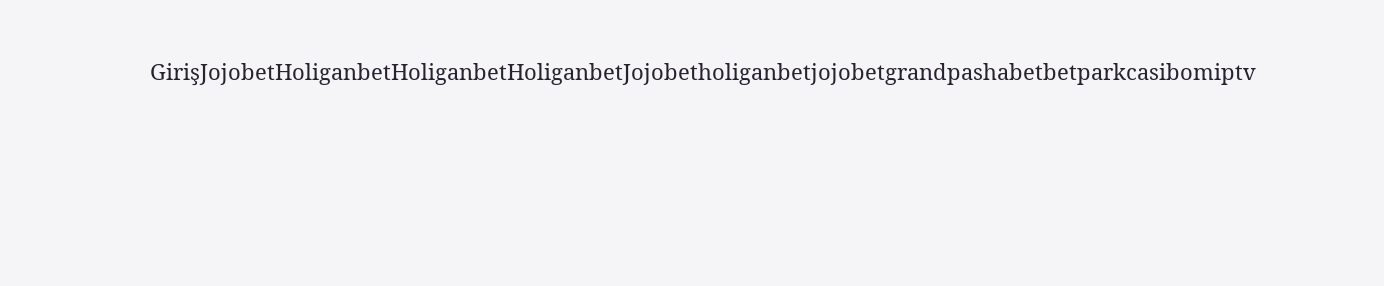GirişJojobetHoliganbetHoliganbetHoliganbetJojobetholiganbetjojobetgrandpashabetbetparkcasibomiptv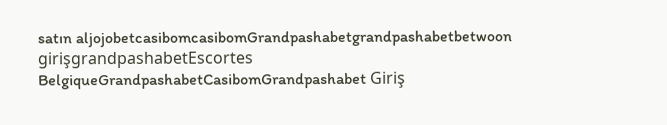satın aljojobetcasibomcasibomGrandpashabetgrandpashabetbetwoon girişgrandpashabetEscortes BelgiqueGrandpashabetCasibomGrandpashabet Giriş